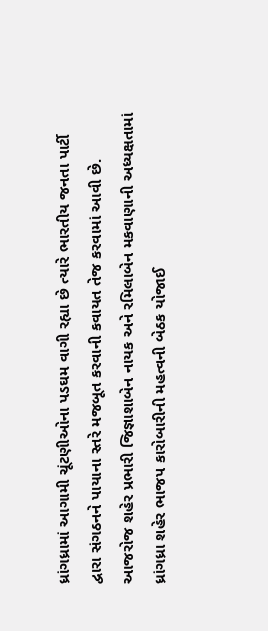ધ્રાંગધ્રામાં આગામી ચૂંટણીઓના પડઘમ વાગી રહ્યા છે ત્યારે ભારતીય જનતા પાર્ટી દ્વારા સંગઠનને પાયાના સ્તરે મજબૂત કરવાની કવાયત તેજ કરવામાં આવી છે. આજરોજ શહેર પ્રભારી જિજ્ઞાશાબેન નાયક અને રમિલાબેન મકવાણાની અધ્યક્ષતામાં ધ્રાંગધ્રા શહેર ભાજપ કારોબારીની મહત્વની બેઠક યોજાઈ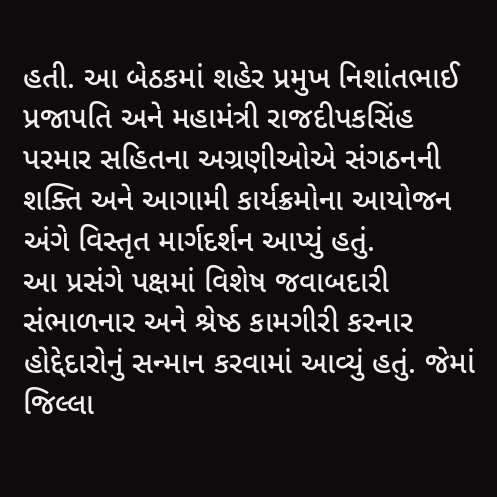હતી. આ બેઠકમાં શહેર પ્રમુખ નિશાંતભાઈ પ્રજાપતિ અને મહામંત્રી રાજદીપકસિંહ પરમાર સહિતના અગ્રણીઓએ સંગઠનની શક્તિ અને આગામી કાર્યક્રમોના આયોજન અંગે વિસ્તૃત માર્ગદર્શન આપ્યું હતું.
આ પ્રસંગે પક્ષમાં વિશેષ જવાબદારી સંભાળનાર અને શ્રેષ્ઠ કામગીરી કરનાર હોદ્દેદારોનું સન્માન કરવામાં આવ્યું હતું. જેમાં જિલ્લા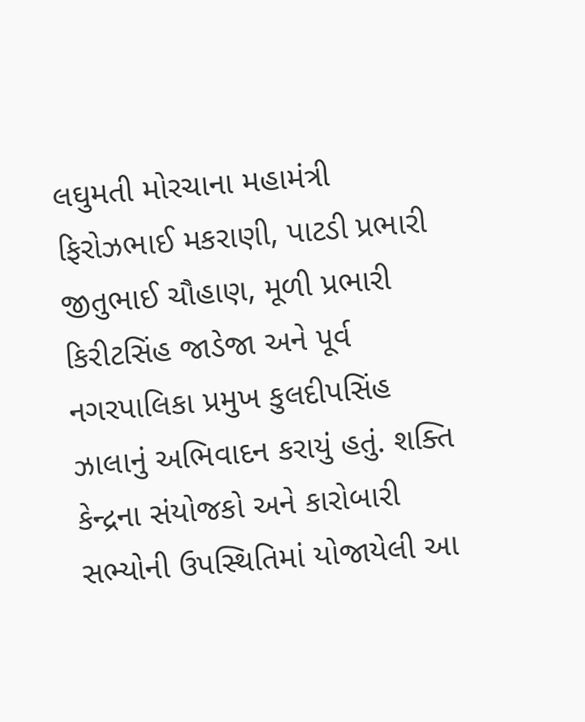લઘુમતી મોરચાના મહામંત્રી ફિરોઝભાઈ મકરાણી, પાટડી પ્રભારી જીતુભાઈ ચૌહાણ, મૂળી પ્રભારી કિરીટસિંહ જાડેજા અને પૂર્વ નગરપાલિકા પ્રમુખ કુલદીપસિંહ ઝાલાનું અભિવાદન કરાયું હતું. શક્તિ કેન્દ્રના સંયોજકો અને કારોબારી સભ્યોની ઉપસ્થિતિમાં યોજાયેલી આ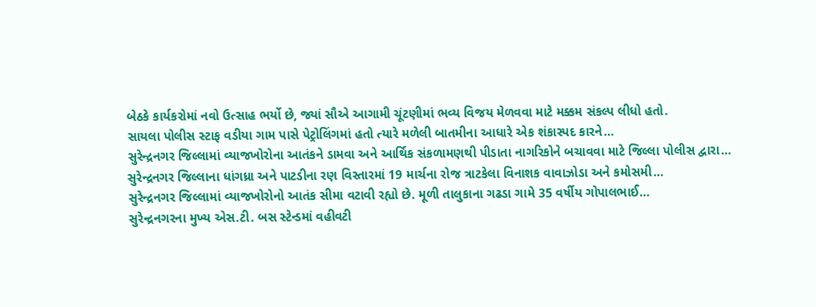બેઠકે કાર્યકરોમાં નવો ઉત્સાહ ભર્યો છે, જ્યાં સૌએ આગામી ચૂંટણીમાં ભવ્ય વિજય મેળવવા માટે મક્કમ સંકલ્પ લીધો હતો.
સાયલા પોલીસ સ્ટાફ વડીયા ગામ પાસે પેટ્રોલિંગમાં હતો ત્યારે મળેલી બાતમીના આધારે એક શંકાસ્પદ કારને…
સુરેન્દ્રનગર જિલ્લામાં વ્યાજખોરોના આતંકને ડામવા અને આર્થિક સંકળામણથી પીડાતા નાગરિકોને બચાવવા માટે જિલ્લા પોલીસ દ્વારા…
સુરેન્દ્રનગર જિલ્લાના ધાંગધ્રા અને પાટડીના રણ વિસ્તારમાં 19 માર્ચના રોજ ત્રાટકેલા વિનાશક વાવાઝોડા અને કમોસમી…
સુરેન્દ્રનગર જિલ્લામાં વ્યાજખોરોનો આતંક સીમા વટાવી રહ્યો છે. મૂળી તાલુકાના ગઢડા ગામે 35 વર્ષીય ગોપાલભાઈ…
સુરેન્દ્રનગરના મુખ્ય એસ.ટી. બસ સ્ટેન્ડમાં વહીવટી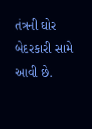તંત્રની ઘોર બેદરકારી સામે આવી છે.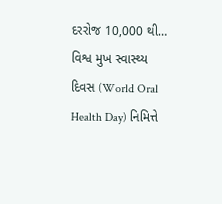દરરોજ 10,000 થી…
વિશ્વ મુખ સ્વાસ્થ્ય દિવસ (World Oral Health Day) નિમિત્તે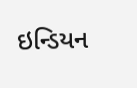ઇન્ડિયન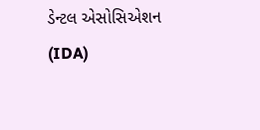ડેન્ટલ એસોસિએશન (IDA)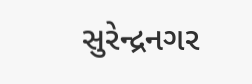સુરેન્દ્રનગર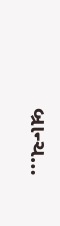બ્રાન્ચ…